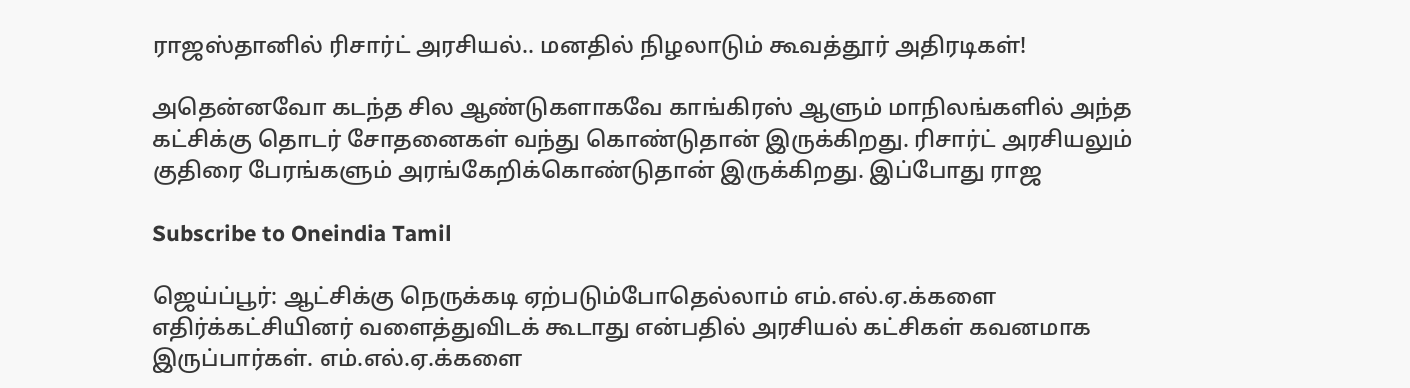ராஜஸ்தானில் ரிசார்ட் அரசியல்.. மனதில் நிழலாடும் கூவத்தூர் அதிரடிகள்!

அதென்னவோ கடந்த சில ஆண்டுகளாகவே காங்கிரஸ் ஆளும் மாநிலங்களில் அந்த கட்சிக்கு தொடர் சோதனைகள் வந்து கொண்டுதான் இருக்கிறது. ரிசார்ட் அரசியலும் குதிரை பேரங்களும் அரங்கேறிக்கொண்டுதான் இருக்கிறது. இப்போது ராஜ

Subscribe to Oneindia Tamil

ஜெய்ப்பூர்: ஆட்சிக்கு நெருக்கடி ஏற்படும்போதெல்லாம் எம்.எல்.ஏ.க்களை எதிர்க்கட்சியினர் வளைத்துவிடக் கூடாது என்பதில் அரசியல் கட்சிகள் கவனமாக இருப்பார்கள். எம்.எல்.ஏ.க்களை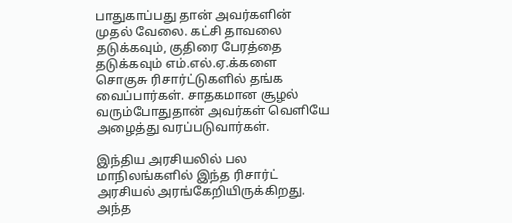பாதுகாப்பது தான் அவர்களின் முதல் வேலை. கட்சி தாவலை தடுக்கவும், குதிரை பேரத்தை தடுக்கவும் எம்.எல்.ஏ.க்களை சொகுசு ரிசார்ட்டுகளில் தங்க வைப்பார்கள். சாதகமான சூழல் வரும்போதுதான் அவர்கள் வெளியே அழைத்து வரப்படுவார்கள்.

இந்திய அரசியலில் பல மாநிலங்களில் இந்த ரிசார்ட் அரசியல் அரங்கேறியிருக்கிறது. அந்த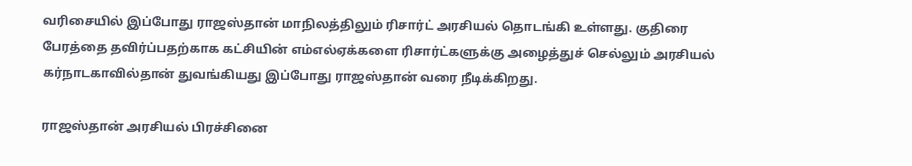வரிசையில் இப்போது ராஜஸ்தான் மாநிலத்திலும் ரிசார்ட் அரசியல் தொடங்கி உள்ளது. குதிரை பேரத்தை தவிர்ப்பதற்காக கட்சியின் எம்எல்ஏக்களை ரிசார்ட்களுக்கு அழைத்துச் செல்லும் அரசியல் கர்நாடகாவில்தான் துவங்கியது இப்போது ராஜஸ்தான் வரை நீடிக்கிறது.

ராஜஸ்தான் அரசியல் பிரச்சினை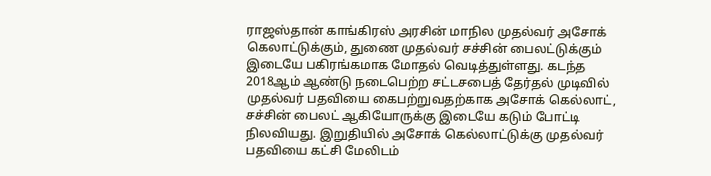ராஜஸ்தான் காங்கிரஸ் அரசின் மாநில முதல்வர் அசோக் கெலாட்டுக்கும், துணை முதல்வர் சச்சின் பைலட்டுக்கும் இடையே பகிரங்கமாக மோதல் வெடித்துள்ளது. கடந்த 2018ஆம் ஆண்டு நடைபெற்ற சட்டசபைத் தேர்தல் முடிவில் முதல்வர் பதவியை கைபற்றுவதற்காக அசோக் கெல்லாட், சச்சின் பைலட் ஆகியோருக்கு இடையே கடும் போட்டி நிலவியது. இறுதியில் அசோக் கெல்லாட்டுக்கு முதல்வர் பதவியை கட்சி மேலிடம்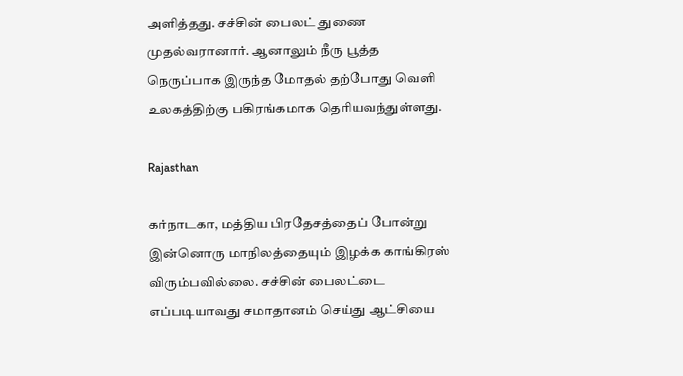அளித்தது. சச்சின் பைலட் துணை முதல்வரானார். ஆனாலும் நீரு பூத்த நெருப்பாக இருந்த மோதல் தற்போது வெளி உலகத்திற்கு பகிரங்கமாக தெரியவந்துள்ளது.

Rajasthan

கர்நாடகா, மத்திய பிரதேசத்தைப் போன்று இன்னொரு மாநிலத்தையும் இழக்க காங்கிரஸ் விரும்பவில்லை. சச்சின் பைலட்டை எப்படியாவது சமாதானம் செய்து ஆட்சியை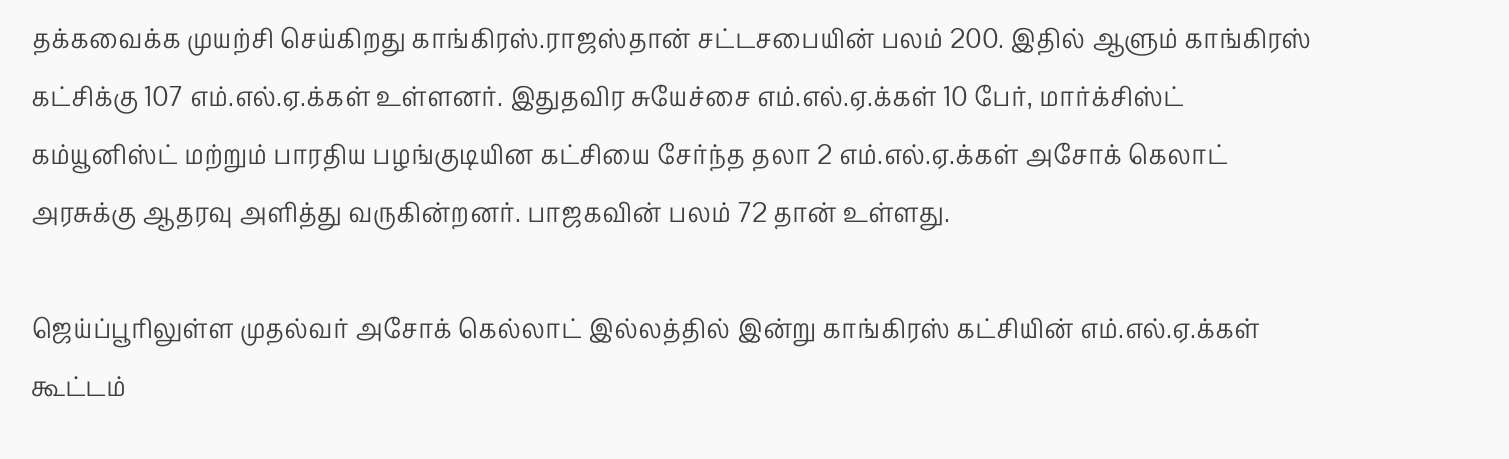தக்கவைக்க முயற்சி செய்கிறது காங்கிரஸ்.ராஜஸ்தான் சட்டசபையின் பலம் 200. இதில் ஆளும் காங்கிரஸ் கட்சிக்கு 107 எம்.எல்.ஏ.க்கள் உள்ளனர். இதுதவிர சுயேச்சை எம்.எல்.ஏ.க்கள் 10 பேர், மார்க்சிஸ்ட் கம்யூனிஸ்ட் மற்றும் பாரதிய பழங்குடியின கட்சியை சேர்ந்த தலா 2 எம்.எல்.ஏ.க்கள் அசோக் கெலாட் அரசுக்கு ஆதரவு அளித்து வருகின்றனர். பாஜகவின் பலம் 72 தான் உள்ளது.

ஜெய்ப்பூரிலுள்ள முதல்வர் அசோக் கெல்லாட் இல்லத்தில் இன்று காங்கிரஸ் கட்சியின் எம்.எல்.ஏ.க்கள் கூட்டம்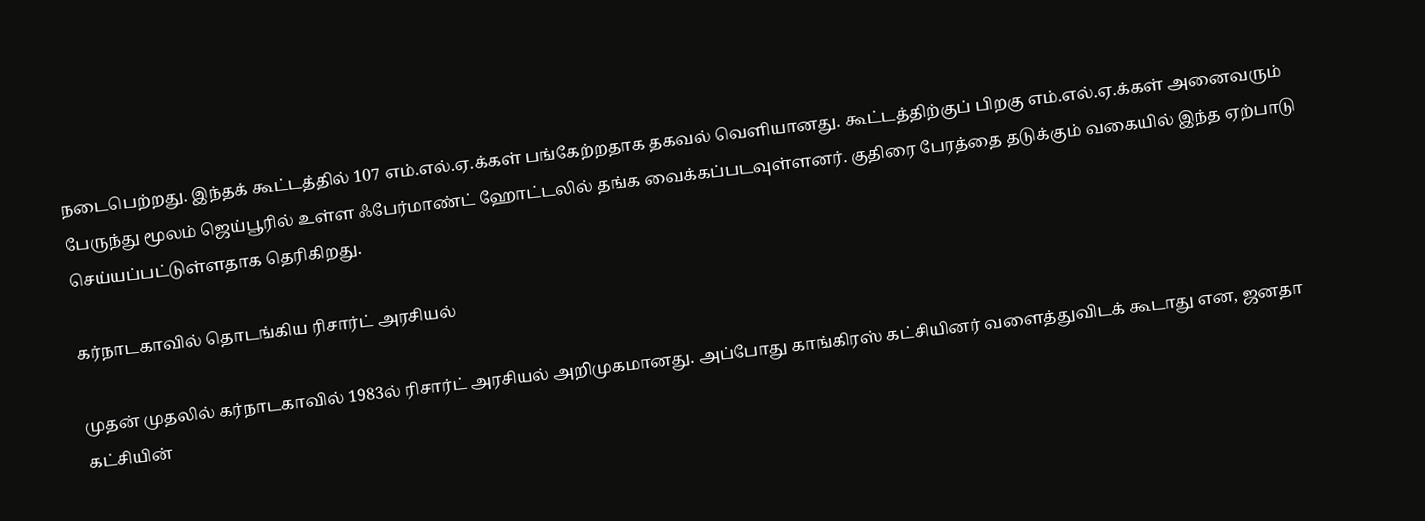நடைபெற்றது. இந்தக் கூட்டத்தில் 107 எம்.எல்.ஏ.க்கள் பங்கேற்றதாக தகவல் வெளியானது. கூட்டத்திற்குப் பிறகு எம்.எல்.ஏ.க்கள் அனைவரும் பேருந்து மூலம் ஜெய்பூரில் உள்ள ஃபேர்மாண்ட் ஹோட்டலில் தங்க வைக்கப்படவுள்ளனர். குதிரை பேரத்தை தடுக்கும் வகையில் இந்த ஏற்பாடு செய்யப்பட்டுள்ளதாக தெரிகிறது.

கர்நாடகாவில் தொடங்கிய ரிசார்ட் அரசியல்

முதன் முதலில் கர்நாடகாவில் 1983ல் ரிசார்ட் அரசியல் அறிமுகமானது. அப்போது காங்கிரஸ் கட்சியினர் வளைத்துவிடக் கூடாது என, ஜனதா கட்சியின்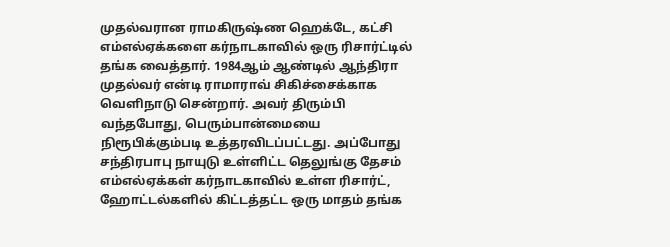முதல்வரான ராமகிருஷ்ண ஹெக்டே, கட்சி எம்எல்ஏக்களை கர்நாடகாவில் ஒரு ரிசார்ட்டில் தங்க வைத்தார். 1984ஆம் ஆண்டில் ஆந்திரா முதல்வர் என்டி ராமாராவ் சிகிச்சைக்காக வெளிநாடு சென்றார். அவர் திரும்பி வந்தபோது, பெரும்பான்மையை நிரூபிக்கும்படி உத்தரவிடப்பட்டது. அப்போது சந்திரபாபு நாயுடு உள்ளிட்ட தெலுங்கு தேசம் எம்எல்ஏக்கள் கர்நாடகாவில் உள்ள ரிசார்ட், ஹோட்டல்களில் கிட்டத்தட்ட ஒரு மாதம் தங்க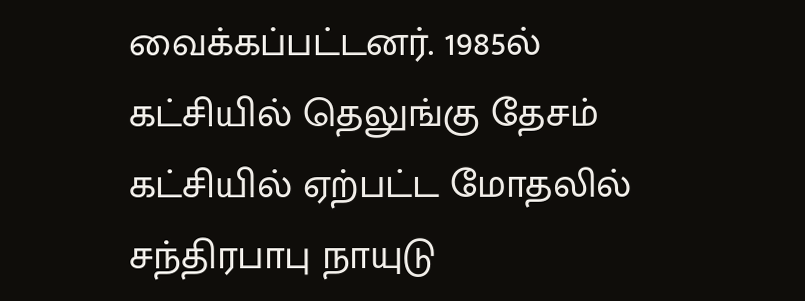வைக்கப்பட்டனர். 1985ல் கட்சியில் தெலுங்கு தேசம் கட்சியில் ஏற்பட்ட மோதலில் சந்திரபாபு நாயுடு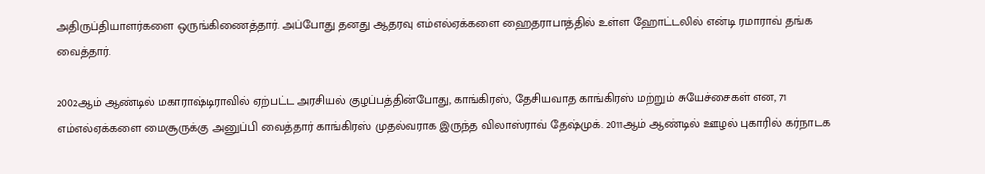அதிருப்தியாளர்களை ஒருங்கிணைத்தார். அப்போது தனது ஆதரவு எம்எல்ஏக்களை ஹைதராபாத்தில் உள்ள ஹோட்டலில் என்டி ரமாராவ் தங்க வைத்தார்.

2002ஆம் ஆண்டில் மகாராஷ்டிராவில் ஏற்பட்ட அரசியல் குழப்பத்தின்போது, காங்கிரஸ், தேசியவாத காங்கிரஸ் மற்றும் சுயேச்சைகள் என, 71 எம்எல்ஏக்களை மைசூருக்கு அனுப்பி வைத்தார் காங்கிரஸ் முதல்வராக இருந்த விலாஸ்ராவ் தேஷ்முக். 2011ஆம் ஆண்டில் ஊழல் புகாரில் கர்நாடக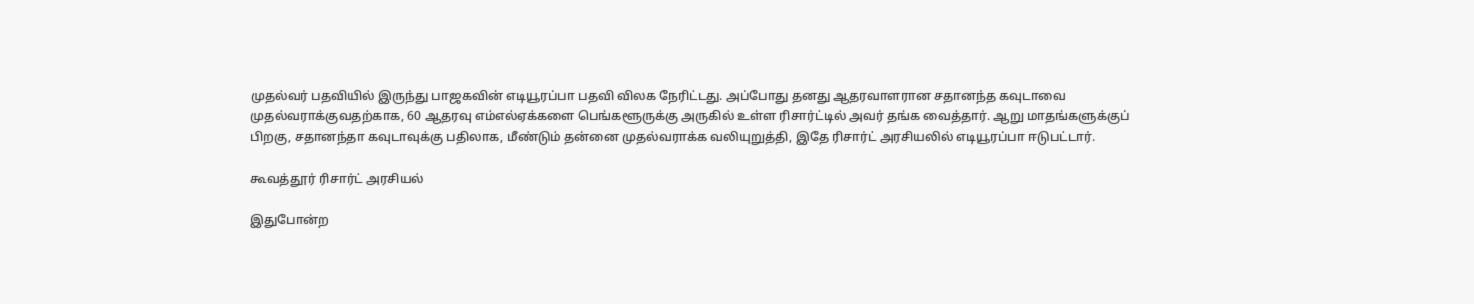முதல்வர் பதவியில் இருந்து பாஜகவின் எடியூரப்பா பதவி விலக நேரிட்டது. அப்போது தனது ஆதரவாளரான சதானந்த கவுடாவை முதல்வராக்குவதற்காக, 60 ஆதரவு எம்எல்ஏக்களை பெங்களூருக்கு அருகில் உள்ள ரிசார்ட்டில் அவர் தங்க வைத்தார். ஆறு மாதங்களுக்குப் பிறகு, சதானந்தா கவுடாவுக்கு பதிலாக, மீண்டும் தன்னை முதல்வராக்க வலியுறுத்தி, இதே ரிசார்ட் அரசியலில் எடியூரப்பா ஈடுபட்டார்.

கூவத்தூர் ரிசார்ட் அரசியல்

இதுபோன்ற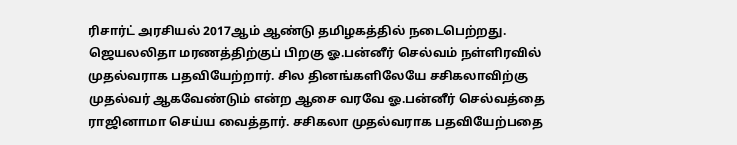ரிசார்ட் அரசியல் 2017ஆம் ஆண்டு தமிழகத்தில் நடைபெற்றது. ஜெயலலிதா மரணத்திற்குப் பிறகு ஓ.பன்னீர் செல்வம் நள்ளிரவில் முதல்வராக பதவியேற்றார். சில தினங்களிலேயே சசிகலாவிற்கு முதல்வர் ஆகவேண்டும் என்ற ஆசை வரவே ஓ.பன்னீர் செல்வத்தை ராஜினாமா செய்ய வைத்தார். சசிகலா முதல்வராக பதவியேற்பதை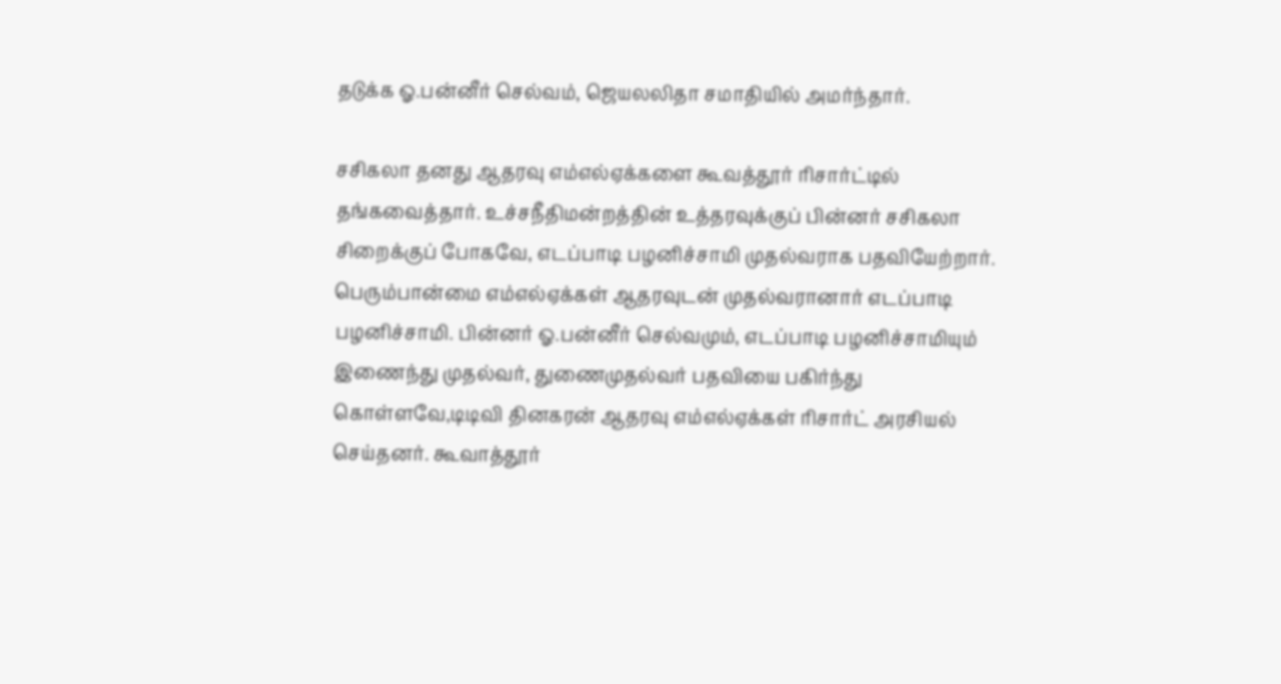தடுக்க ஓ.பன்னீர் செல்வம், ஜெயலலிதா சமாதியில் அமர்ந்தார்.

சசிகலா தனது ஆதரவு எம்எல்ஏக்களை கூவத்தூர் ரிசார்ட்டில் தங்கவைத்தார். உச்சநீதிமன்றத்தின் உத்தரவுக்குப் பின்னர் சசிகலா சிறைக்குப் போகவே, எடப்பாடி பழனிச்சாமி முதல்வராக பதவியேற்றார். பெரும்பான்மை எம்எல்ஏக்கள் ஆதரவுடன் முதல்வரானார் எடப்பாடி பழனிச்சாமி. பின்னர் ஓ.பன்னீர் செல்வமும், எடப்பாடி பழனிச்சாமியும் இணைந்து முதல்வர், துணைமுதல்வர் பதவியை பகிர்ந்து கொள்ளவே,டிடிவி தினகரன் ஆதரவு எம்எல்ஏக்கள் ரிசார்ட் அரசியல் செய்தனர். கூவாத்தூர்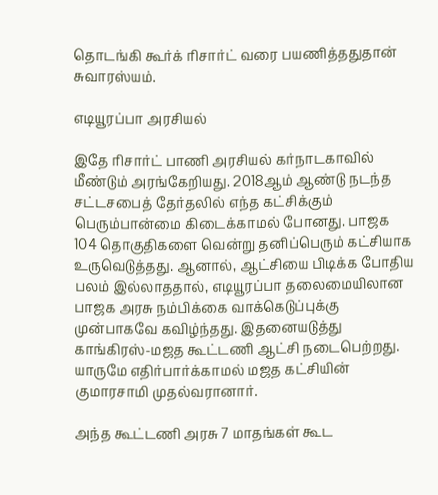தொடங்கி கூர்க் ரிசார்ட் வரை பயணித்ததுதான் சுவாரஸ்யம்.

எடியூரப்பா அரசியல்

இதே ரிசார்ட் பாணி அரசியல் கர்நாடகாவில் மீண்டும் அரங்கேறியது. 2018ஆம் ஆண்டு நடந்த சட்டசபைத் தேர்தலில் எந்த கட்சிக்கும் பெரும்பான்மை கிடைக்காமல் போனது. பாஜக 104 தொகுதிகளை வென்று தனிப்பெரும் கட்சியாக உருவெடுத்தது. ஆனால், ஆட்சியை பிடிக்க போதிய பலம் இல்லாததால், எடியூரப்பா தலைமையிலான பாஜக அரசு நம்பிக்கை வாக்கெடுப்புக்கு முன்பாகவே கவிழ்ந்தது. இதனையடுத்து காங்கிரஸ்-மஜத கூட்டணி ஆட்சி நடைபெற்றது. யாருமே எதிர்பார்க்காமல் மஜத கட்சியின் குமாரசாமி முதல்வரானார்.

அந்த கூட்டணி அரசு 7 மாதங்கள் கூட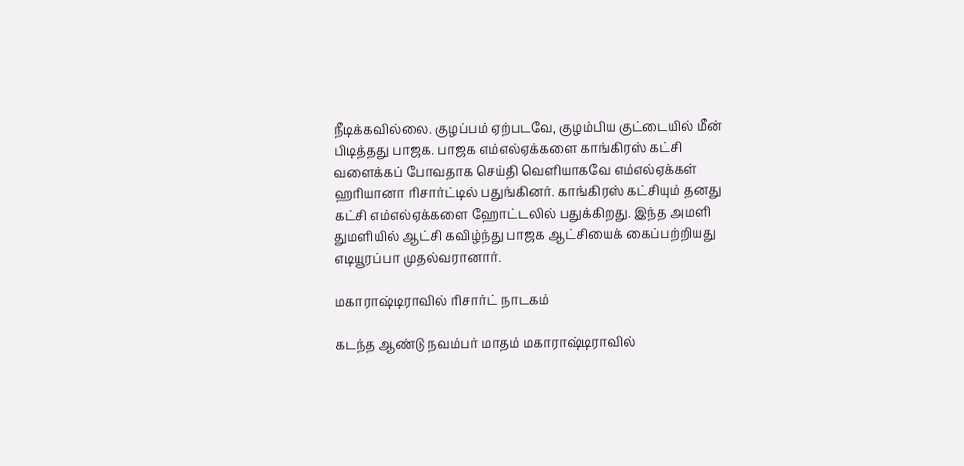நீடிக்கவில்லை. குழப்பம் ஏற்படவே, குழம்பிய குட்டையில் மீன் பிடித்தது பாஜக. பாஜக எம்எல்ஏக்களை காங்கிரஸ் கட்சி வளைக்கப் போவதாக செய்தி வெளியாகவே எம்எல்ஏக்கள் ஹரியானா ரிசார்ட்டில் பதுங்கினர். காங்கிரஸ் கட்சியும் தனது கட்சி எம்எல்ஏக்களை ஹோட்டலில் பதுக்கிறது. இந்த அமளி துமளியில் ஆட்சி கவிழ்ந்து பாஜக ஆட்சியைக் கைப்பற்றியது எடியூரப்பா முதல்வரானார்.

மகாராஷ்டிராவில் ரிசார்ட் நாடகம்

கடந்த ஆண்டு நவம்பர் மாதம் மகாராஷ்டிராவில்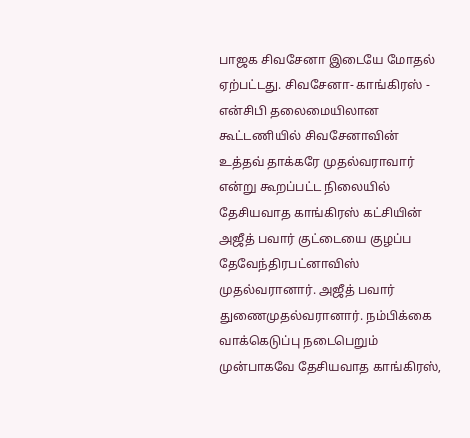பாஜக சிவசேனா இடையே மோதல் ஏற்பட்டது. சிவசேனா- காங்கிரஸ் - என்சிபி தலைமையிலான கூட்டணியில் சிவசேனாவின் உத்தவ் தாக்கரே முதல்வராவார் என்று கூறப்பட்ட நிலையில் தேசியவாத காங்கிரஸ் கட்சியின் அஜீத் பவார் குட்டையை குழப்ப தேவேந்திரபட்னாவிஸ் முதல்வரானார். அஜீத் பவார் துணைமுதல்வரானார். நம்பிக்கை வாக்கெடுப்பு நடைபெறும் முன்பாகவே தேசியவாத காங்கிரஸ்,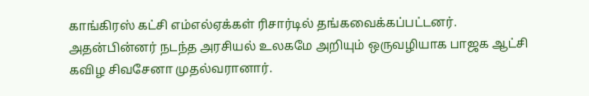காங்கிரஸ் கட்சி எம்எல்ஏக்கள் ரிசார்டில் தங்கவைக்கப்பட்டனர். அதன்பின்னர் நடந்த அரசியல் உலகமே அறியும் ஒருவழியாக பாஜக ஆட்சி கவிழ சிவசேனா முதல்வரானார்.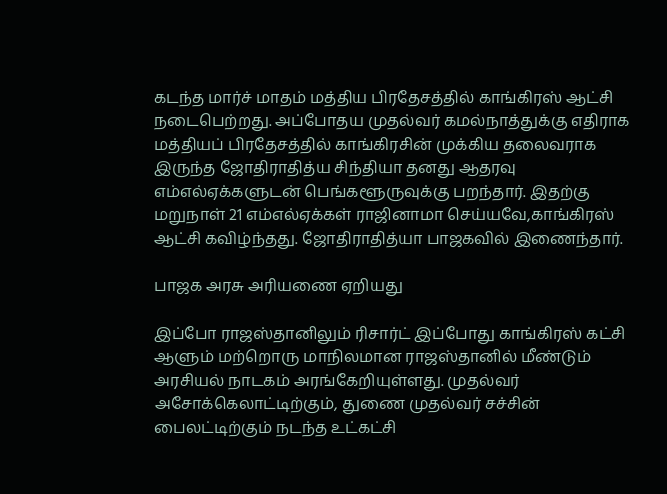கடந்த மார்ச் மாதம் மத்திய பிரதேசத்தில் காங்கிரஸ் ஆட்சி நடைபெற்றது. அப்போதய முதல்வர் கமல்நாத்துக்கு எதிராக மத்தியப் பிரதேசத்தில் காங்கிரசின் முக்கிய தலைவராக இருந்த ஜோதிராதித்ய சிந்தியா தனது ஆதரவு எம்எல்ஏக்களுடன் பெங்களூருவுக்கு பறந்தார். இதற்கு மறுநாள் 21 எம்எல்ஏக்கள் ராஜினாமா செய்யவே,காங்கிரஸ் ஆட்சி கவிழ்ந்தது. ஜோதிராதித்யா பாஜகவில் இணைந்தார்.

பாஜக அரசு அரியணை ஏறியது

இப்போ ராஜஸ்தானிலும் ரிசார்ட் இப்போது காங்கிரஸ் கட்சி ஆளும் மற்றொரு மாநிலமான ராஜஸ்தானில் மீண்டும் அரசியல் நாடகம் அரங்கேறியுள்ளது. முதல்வர் அசோக்கெலாட்டிற்கும், துணை முதல்வர் சச்சின் பைலட்டிற்கும் நடந்த உட்கட்சி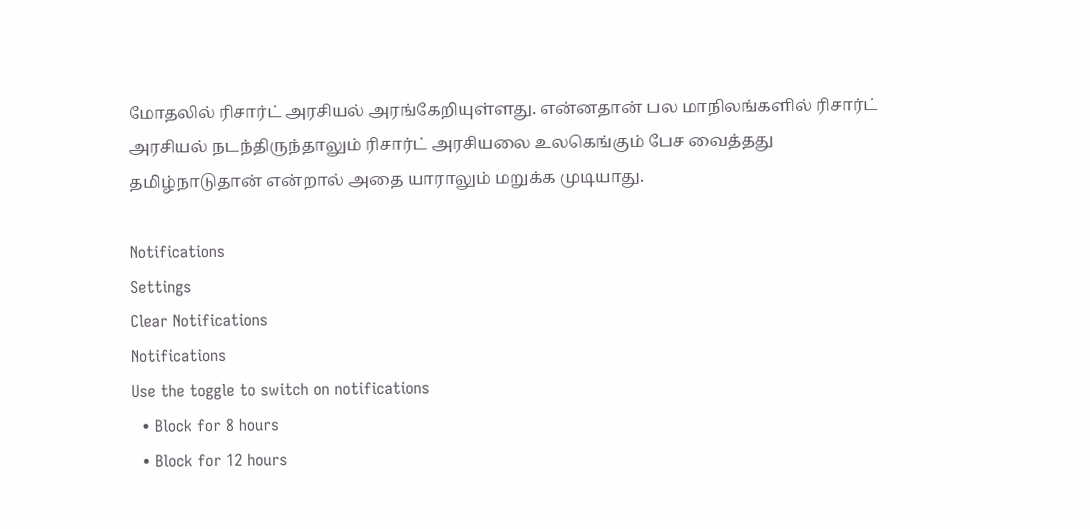மோதலில் ரிசார்ட் அரசியல் அரங்கேறியுள்ளது. என்னதான் பல மாநிலங்களில் ரிசார்ட் அரசியல் நடந்திருந்தாலும் ரிசார்ட் அரசியலை உலகெங்கும் பேச வைத்தது தமிழ்நாடுதான் என்றால் அதை யாராலும் மறுக்க முடியாது.

Notifications
Settings
Clear Notifications
Notifications
Use the toggle to switch on notifications
  • Block for 8 hours
  • Block for 12 hours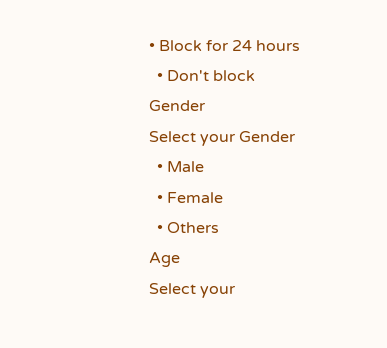• Block for 24 hours
  • Don't block
Gender
Select your Gender
  • Male
  • Female
  • Others
Age
Select your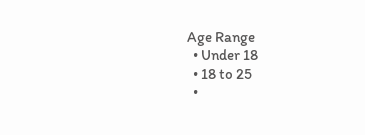Age Range
  • Under 18
  • 18 to 25
  •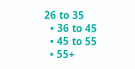26 to 35
  • 36 to 45
  • 45 to 55
  • 55+